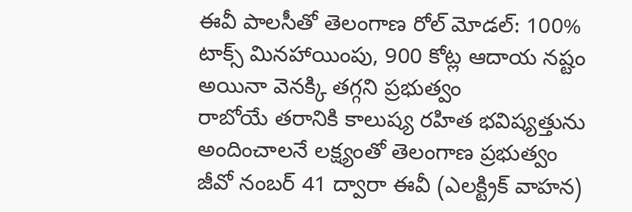ఈవీ పాలసీతో తెలంగాణ రోల్ మోడల్: 100% టాక్స్ మినహాయింపు, 900 కోట్ల ఆదాయ నష్టం అయినా వెనక్కి తగ్గని ప్రభుత్వం
రాబోయే తరానికి కాలుష్య రహిత భవిష్యత్తును అందించాలనే లక్ష్యంతో తెలంగాణ ప్రభుత్వం జీవో నంబర్ 41 ద్వారా ఈవీ (ఎలక్ట్రిక్ వాహన)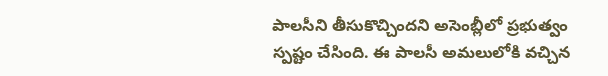పాలసీని తీసుకొచ్చిందని అసెంబ్లీలో ప్రభుత్వం స్పష్టం చేసింది. ఈ పాలసీ అమలులోకి వచ్చిన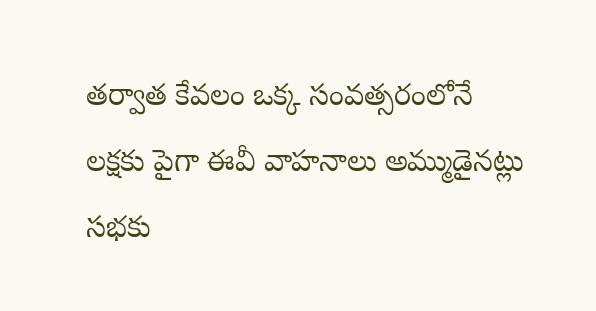తర్వాత కేవలం ఒక్క సంవత్సరంలోనే లక్షకు పైగా ఈవీ వాహనాలు అమ్ముడైనట్లు సభకు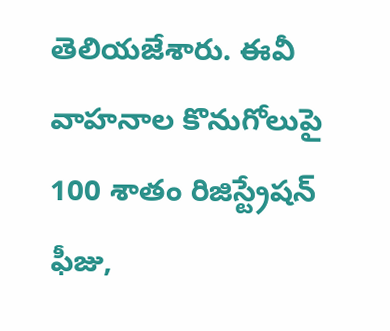తెలియజేశారు. ఈవీ వాహనాల కొనుగోలుపై 100 శాతం రిజిస్ట్రేషన్ ఫీజు,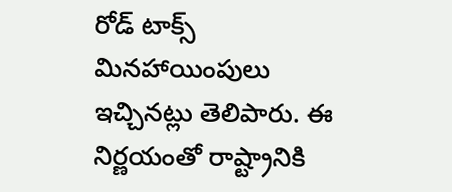రోడ్ టాక్స్ మినహాయింపులు ఇచ్చినట్లు తెలిపారు. ఈ నిర్ణయంతో రాష్ట్రానికి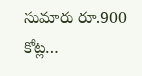సుమారు రూ.900 కోట్ల…